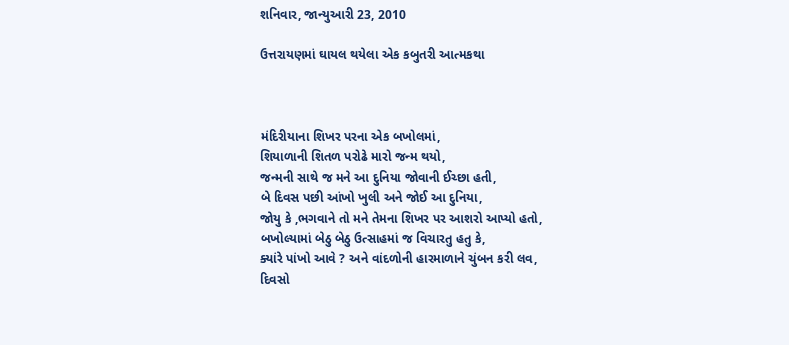શનિવાર, જાન્યુઆરી 23, 2010

ઉત્તરાયણમાં ઘાયલ થયેલા એક કબુતરી આત્મકથા



મંદિરીયાના શિખર પરના એક બખોલમાં,
શિયાળાની શિતળ પરોઢે મારો જન્મ થયો,
જન્મની સાથે જ મને આ દુનિયા જોવાની ઈચ્છા હતી,
બે દિવસ પછી આંખો ખુલી અને જોઈ આ દુનિયા,
જોયુ કે ,ભગવાને તો મને તેમના શિખર પર આશરો આપ્યો હતો,
બખોલ્યામાં બેઠુ બેઠુ ઉત્સાહમાં જ વિચારતુ હતુ કે,
ક્યાંરે પાંખો આવે ? અને વાંદળોની હારમાળાને ચુંબન કરી લવ,
દિવસો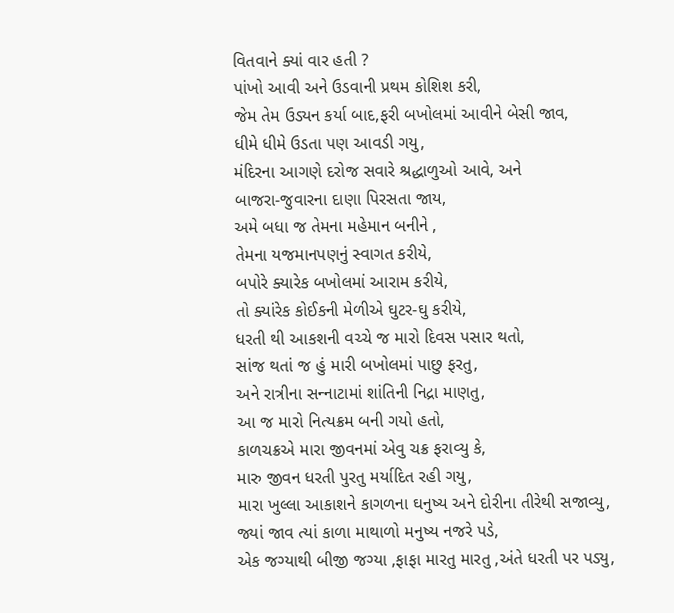વિતવાને ક્યાં વાર હતી ?
પાંખો આવી અને ઉડવાની પ્રથમ કોશિશ કરી,
જેમ તેમ ઉડ્યન કર્યા બાદ,ફરી બખોલમાં આવીને બેસી જાવ,
ધીમે ધીમે ઉડતા પણ આવડી ગયુ,
મંદિરના આગણે દરોજ સવારે શ્રદ્ધાળુઓ આવે, અને
બાજરા-જુવારના દાણા પિરસતા જાય,
અમે બધા જ તેમના મહેમાન બનીને ,
તેમના યજમાનપણનું સ્વાગત કરીયે,
બપોરે ક્યારેક બખોલમાં આરામ કરીયે,
તો ક્યાંરેક કોઈકની મેળીએ ઘુટર-ઘુ કરીયે,
ધરતી થી આકશની વચ્ચે જ મારો દિવસ પસાર થતો,
સાંજ થતાં જ હું મારી બખોલમાં પાછુ ફરતુ,
અને રાત્રીના સન્‍નાટામાં શાંતિની નિદ્રા માણતુ,
આ જ મારો નિત્યક્રમ બની ગયો હતો,
કાળચક્રએ મારા જીવનમાં એવુ ચક્ર ફરાવ્યુ કે,
મારુ જીવન ધરતી પુરતુ મર્યાદિત રહી ગયુ,
મારા ખુલ્લા આકાશને કાગળના ઘનુષ્ય અને દોરીના તીરેથી સજાવ્યુ,
જ્યાં જાવ ત્યાં કાળા માથાળો મનુષ્ય નજરે પડે,
એક જગ્યાથી બીજી જગ્યા ,ફાફા મારતુ મારતુ ,અંતે ધરતી પર પડ્યુ,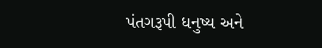પંતગરૂપી ધનુષ્ય અને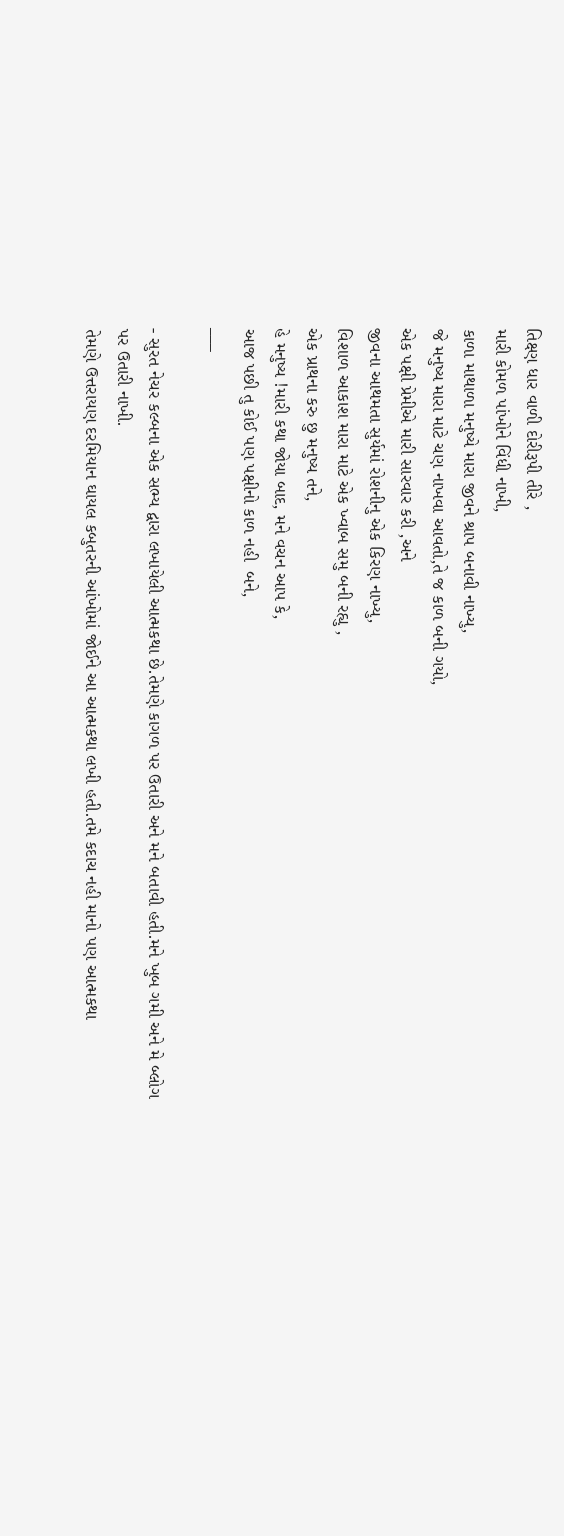તિક્ષ્ણ ધાર વાળી દોરીરૂપી તીરે ,
મારી કોમળ પાંખોને વિંધી નાખી,
કાળા માથાળા મનુષ્યે મારા જીવને શ્રાપ બનાવી નાખ્યુ,
જે મનુષ્ય મારા માટે ચણ નાખવા આવતો,તે જ કાળ બની ગયો,
એક પક્ષી પ્રેમીએ મારી સારવાર કરી ,અને
જીવના આથમતા સુર્યમાં રોશનીનુ એક કિરણ નાખ્યુ,
વિશાળ આકાશ મારા માટે એક ખ્વાબ સમુ બની રહ્યુ ,
એક પ્રાથના કરુ છુ મનુષ્ય તને,
હે મનુષ્ય !મારી કથા જોયા બાદ, મને વચન આપ કે,
આજ પછી તુ કોઈ પણ પક્ષીનો કાળ નહી  બને,
___

- સુરત નેચર કલ્બના એક સભ્ય દ્વારા લખાયેલી આત્મકથા છે.તેમણે કાગળ પર ઉતારી અને મને બતાવી હતી.મને ખુબ ગમી અને મે બ્લોગ પર ઉતારી નાખી.
તેમણે ઉત્તરાયણ દરમિયાન ઘાયલ કબુતરની આંખોમાં જોઈને આ આત્મકથા લખી હતી.તમે કદાચ નહી માનો પણ આત્મકથા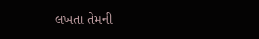લખતા તેમની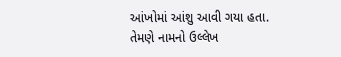આંખોમાં આંશુ આવી ગયા હતા.
તેમણે નામનો ઉલ્લેખ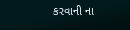કરવાની ના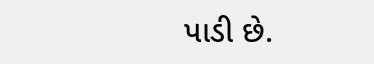પાડી છે.